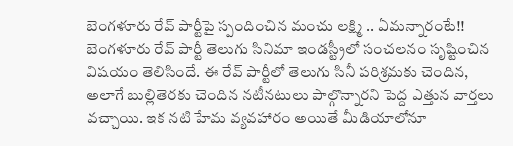బెంగళూరు రేవ్ పార్టీపై స్పందించిన మంచు లక్ష్మి .. ఏమన్నారంటే!!
బెంగళూరు రేవ్ పార్టీ తెలుగు సినిమా ఇండస్ట్రీలో సంచలనం సృష్టించిన విషయం తెలిసిందే. ఈ రేవ్ పార్టీలో తెలుగు సినీ పరిశ్రమకు చెందిన, అలాగే బుల్లితెరకు చెందిన నటీనటులు పాల్గొన్నారని పెద్ద ఎత్తున వార్తలు వచ్చాయి. ఇక నటి హేమ వ్యవహారం అయితే మీడియాలోనూ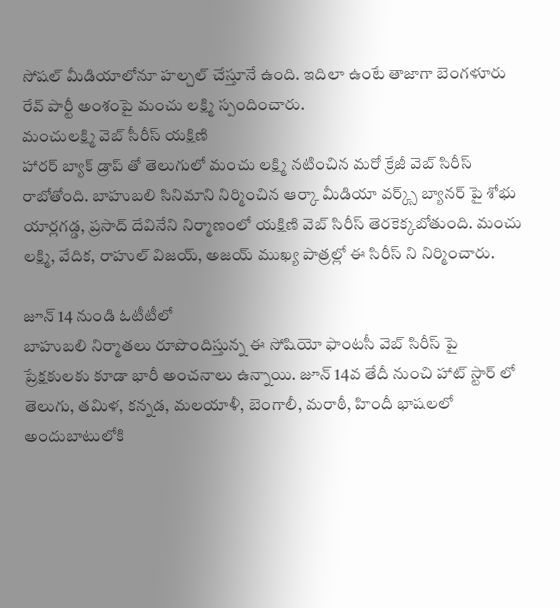సోషల్ మీడియాలోనూ హల్చల్ చేస్తూనే ఉంది. ఇదిలా ఉంటే తాజాగా బెంగళూరు రేవ్ పార్టీ అంశంపై మంచు లక్ష్మి స్పందించారు.
మంచులక్ష్మి వెబ్ సీరీస్ యక్షిణి
హారర్ బ్యాక్ డ్రాప్ తో తెలుగులో మంచు లక్ష్మి నటించిన మరో క్రేజీ వెబ్ సిరీస్ రాబోతోంది. బాహుబలి సినిమాని నిర్మించిన ఆర్కా మీడియా వర్క్స్ బ్యానర్ పై శోభు యార్లగడ్డ, ప్రసాద్ దేవినేని నిర్మాణంలో యక్షిణి వెబ్ సిరీస్ తెరకెక్కబోతుంది. మంచు లక్ష్మి, వేదిక, రాహుల్ విజయ్, అజయ్ ముఖ్య పాత్రల్లో ఈ సిరీస్ ని నిర్మించారు.

జూన్ 14 నుండి ఓటీటీలో
బాహుబలి నిర్మాతలు రూపొందిస్తున్న ఈ సోషియో ఫాంటసీ వెబ్ సిరీస్ పై ప్రేక్షకులకు కూడా భారీ అంచనాలు ఉన్నాయి. జూన్ 14వ తేదీ నుంచి హాట్ స్టార్ లో తెలుగు, తమిళ, కన్నడ, మలయాళీ, బెంగాలీ, మరాఠీ, హిందీ భాషలలో అందుబాటులోకి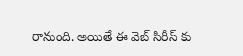రానుంది. అయితే ఈ వెబ్ సిరీస్ కు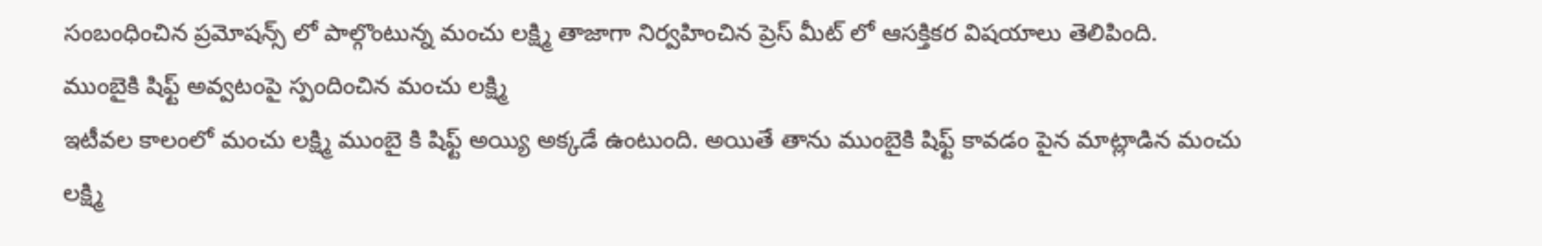సంబంధించిన ప్రమోషన్స్ లో పాల్గొంటున్న మంచు లక్ష్మి తాజాగా నిర్వహించిన ప్రెస్ మీట్ లో ఆసక్తికర విషయాలు తెలిపింది.
ముంబైకి షిఫ్ట్ అవ్వటంపై స్పందించిన మంచు లక్ష్మి
ఇటీవల కాలంలో మంచు లక్ష్మి ముంబై కి షిఫ్ట్ అయ్యి అక్కడే ఉంటుంది. అయితే తాను ముంబైకి షిఫ్ట్ కావడం పైన మాట్లాడిన మంచు లక్ష్మి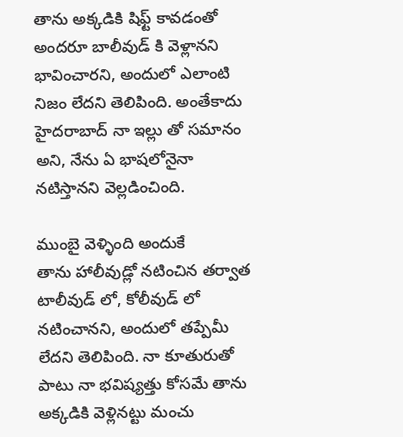తాను అక్కడికి షిఫ్ట్ కావడంతో అందరూ బాలీవుడ్ కి వెళ్లానని భావించారని, అందులో ఎలాంటి నిజం లేదని తెలిపింది. అంతేకాదు హైదరాబాద్ నా ఇల్లు తో సమానం అని, నేను ఏ భాషలోనైనా నటిస్తానని వెల్లడించింది.

ముంబై వెళ్ళింది అందుకే
తాను హాలీవుడ్లో నటించిన తర్వాత టాలీవుడ్ లో, కోలీవుడ్ లో నటించానని, అందులో తప్పేమీ లేదని తెలిపింది. నా కూతురుతో పాటు నా భవిష్యత్తు కోసమే తాను అక్కడికి వెళ్లినట్టు మంచు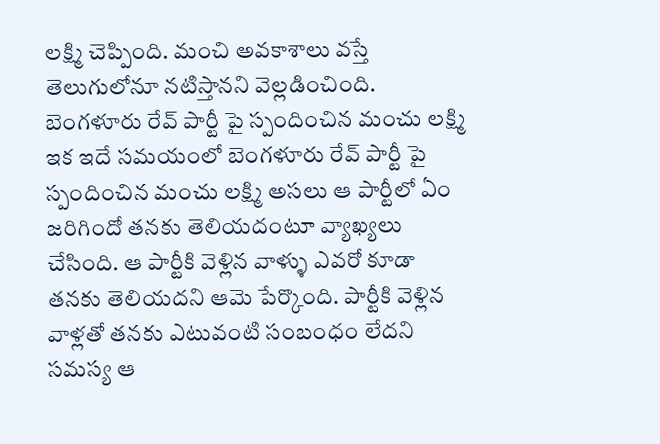లక్ష్మి చెప్పింది. మంచి అవకాశాలు వస్తే తెలుగులోనూ నటిస్తానని వెల్లడించింది.
బెంగళూరు రేవ్ పార్టీ పై స్పందించిన మంచు లక్ష్మి
ఇక ఇదే సమయంలో బెంగళూరు రేవ్ పార్టీ పై స్పందించిన మంచు లక్ష్మి అసలు ఆ పార్టీలో ఏం జరిగిందో తనకు తెలియదంటూ వ్యాఖ్యలు చేసింది. ఆ పార్టీకి వెళ్లిన వాళ్ళు ఎవరో కూడా తనకు తెలియదని ఆమె పేర్కొంది. పార్టీకి వెళ్లిన వాళ్లతో తనకు ఎటువంటి సంబంధం లేదని సమస్య ఆ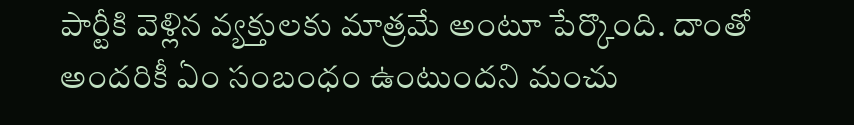పార్టీకి వెళ్లిన వ్యక్తులకు మాత్రమే అంటూ పేర్కొంది. దాంతో అందరికీ ఏం సంబంధం ఉంటుందని మంచు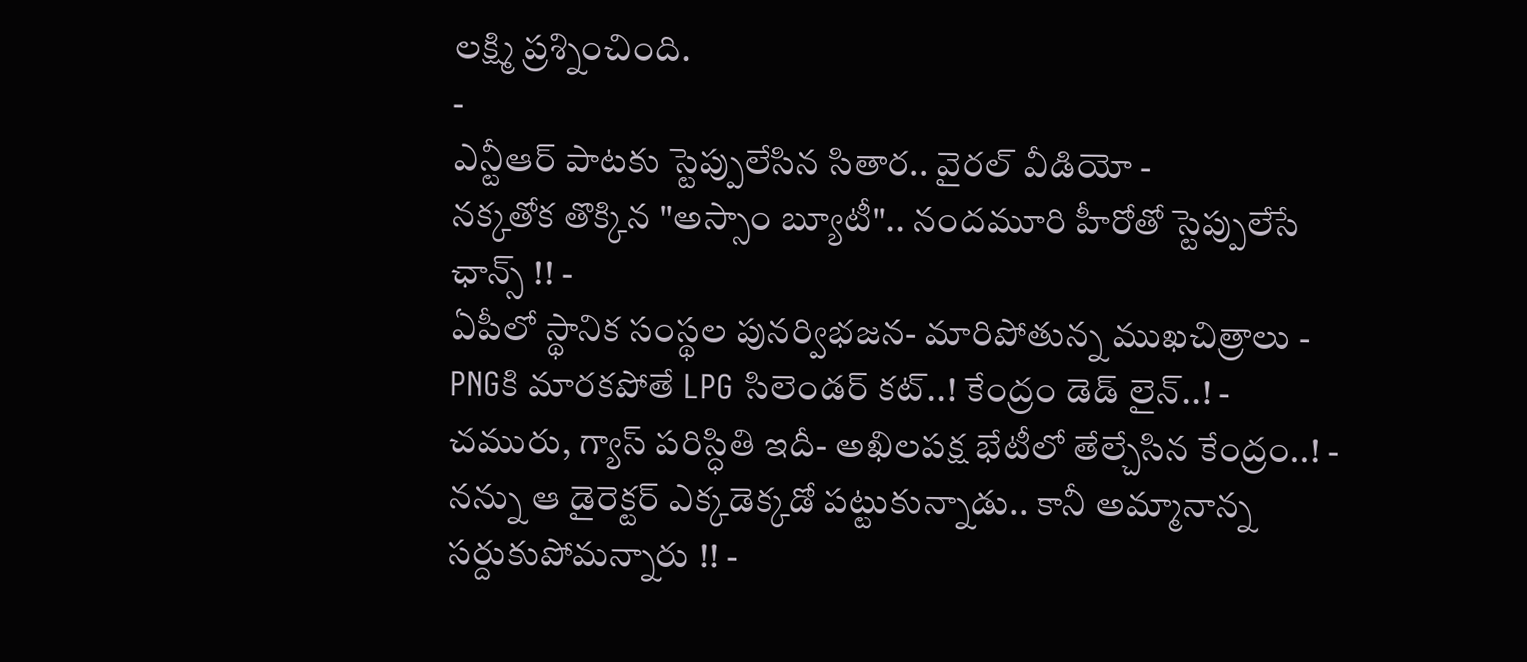లక్ష్మి ప్రశ్నించింది.
-
ఎన్టీఆర్ పాటకు స్టెప్పులేసిన సితార.. వైరల్ వీడియో -
నక్కతోక తొక్కిన "అస్సాం బ్యూటీ".. నందమూరి హీరోతో స్టెప్పులేసే ఛాన్స్ !! -
ఏపీలో స్థానిక సంస్థల పునర్విభజన- మారిపోతున్న ముఖచిత్రాలు -
PNGకి మారకపోతే LPG సిలెండర్ కట్..! కేంద్రం డెడ్ లైన్..! -
చమురు, గ్యాస్ పరిస్ధితి ఇదీ- అఖిలపక్ష భేటీలో తేల్చేసిన కేంద్రం..! -
నన్ను ఆ డైరెక్టర్ ఎక్కడెక్కడో పట్టుకున్నాడు.. కానీ అమ్మానాన్న సర్దుకుపోమన్నారు !! -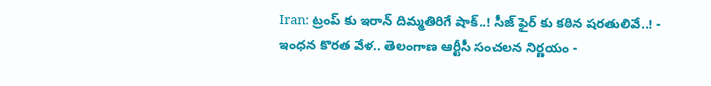Iran: ట్రంప్ కు ఇరాన్ దిమ్మతిరిగే షాక్..! సీజ్ ఫైర్ కు కఠిన షరతులివే..! -
ఇంధన కొరత వేళ.. తెలంగాణ ఆర్టీసీ సంచలన నిర్ణయం -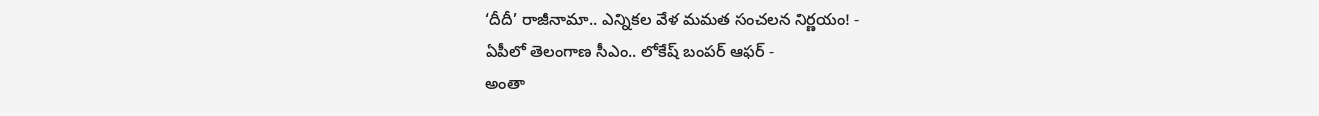‘దీదీ’ రాజీనామా.. ఎన్నికల వేళ మమత సంచలన నిర్ణయం! -
ఏపీలో తెలంగాణ సీఎం.. లోకేష్ బంపర్ ఆఫర్ -
అంతా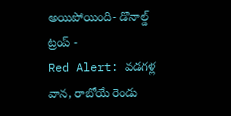అయిపోయింది- డొనాల్డ్ ట్రంప్ -
Red Alert: వడగళ్ల వాన, రాబోయే రెండు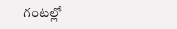గంటల్లో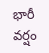భారీ వర్షం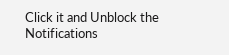Click it and Unblock the Notifications